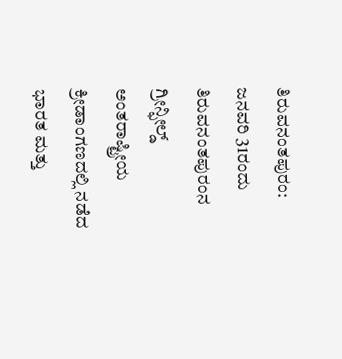ತಿರುವನಂತಪುರಂ: ಜನವರಿ 31ರಂದು ತಿರುವನಂತಪುರಂನ ಗ್ರೀನ್ಫೀಲ್ಡ್ ಅಂತರಾಷ್ಟ್ರೀಯ ಕ್ರೀಡಾಂಗಣದಲ್ಲಿ ನಡೆದ ಭಾರತ ಮತ್ತು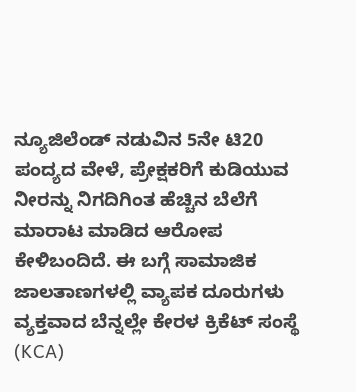ನ್ಯೂಜಿಲೆಂಡ್ ನಡುವಿನ 5ನೇ ಟಿ20 ಪಂದ್ಯದ ವೇಳೆ, ಪ್ರೇಕ್ಷಕರಿಗೆ ಕುಡಿಯುವ ನೀರನ್ನು ನಿಗದಿಗಿಂತ ಹೆಚ್ಚಿನ ಬೆಲೆಗೆ ಮಾರಾಟ ಮಾಡಿದ ಆರೋಪ ಕೇಳಿಬಂದಿದೆ. ಈ ಬಗ್ಗೆ ಸಾಮಾಜಿಕ ಜಾಲತಾಣಗಳಲ್ಲಿ ವ್ಯಾಪಕ ದೂರುಗಳು ವ್ಯಕ್ತವಾದ ಬೆನ್ನಲ್ಲೇ ಕೇರಳ ಕ್ರಿಕೆಟ್ ಸಂಸ್ಥೆ (KCA)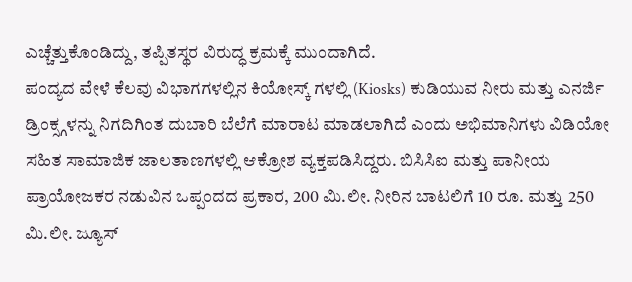ಎಚ್ಚೆತ್ತುಕೊಂಡಿದ್ದು, ತಪ್ಪಿತಸ್ಥರ ವಿರುದ್ಧ ಕ್ರಮಕ್ಕೆ ಮುಂದಾಗಿದೆ.
ಪಂದ್ಯದ ವೇಳೆ ಕೆಲವು ವಿಭಾಗಗಳಲ್ಲಿನ ಕಿಯೋಸ್ಕ್ ಗಳಲ್ಲಿ (Kiosks) ಕುಡಿಯುವ ನೀರು ಮತ್ತು ಎನರ್ಜಿ ಡ್ರಿಂಕ್ಸ್ಗಳನ್ನು ನಿಗದಿಗಿಂತ ದುಬಾರಿ ಬೆಲೆಗೆ ಮಾರಾಟ ಮಾಡಲಾಗಿದೆ ಎಂದು ಅಭಿಮಾನಿಗಳು ವಿಡಿಯೋ ಸಹಿತ ಸಾಮಾಜಿಕ ಜಾಲತಾಣಗಳಲ್ಲಿ ಆಕ್ರೋಶ ವ್ಯಕ್ತಪಡಿಸಿದ್ದರು. ಬಿಸಿಸಿಐ ಮತ್ತು ಪಾನೀಯ ಪ್ರಾಯೋಜಕರ ನಡುವಿನ ಒಪ್ಪಂದದ ಪ್ರಕಾರ, 200 ಮಿ.ಲೀ. ನೀರಿನ ಬಾಟಲಿಗೆ 10 ರೂ. ಮತ್ತು 250 ಮಿ.ಲೀ. ಜ್ಯೂಸ್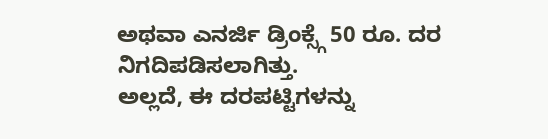ಅಥವಾ ಎನರ್ಜಿ ಡ್ರಿಂಕ್ಸ್ಗೆ 50 ರೂ. ದರ ನಿಗದಿಪಡಿಸಲಾಗಿತ್ತು.
ಅಲ್ಲದೆ, ಈ ದರಪಟ್ಟಿಗಳನ್ನು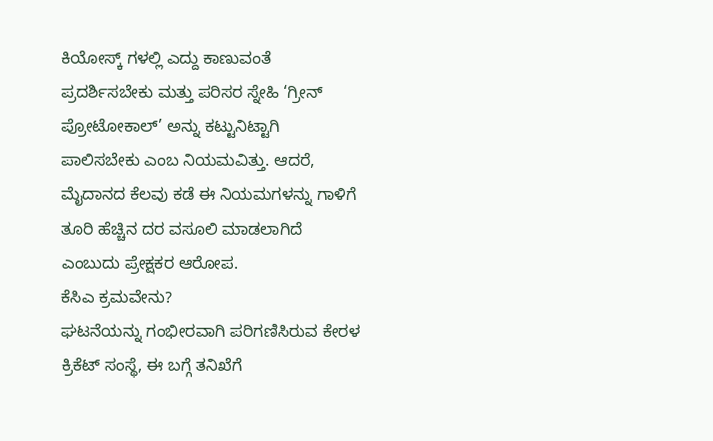ಕಿಯೋಸ್ಕ್ ಗಳಲ್ಲಿ ಎದ್ದು ಕಾಣುವಂತೆ ಪ್ರದರ್ಶಿಸಬೇಕು ಮತ್ತು ಪರಿಸರ ಸ್ನೇಹಿ ‘ಗ್ರೀನ್ ಪ್ರೋಟೋಕಾಲ್’ ಅನ್ನು ಕಟ್ಟುನಿಟ್ಟಾಗಿ ಪಾಲಿಸಬೇಕು ಎಂಬ ನಿಯಮವಿತ್ತು. ಆದರೆ, ಮೈದಾನದ ಕೆಲವು ಕಡೆ ಈ ನಿಯಮಗಳನ್ನು ಗಾಳಿಗೆ ತೂರಿ ಹೆಚ್ಚಿನ ದರ ವಸೂಲಿ ಮಾಡಲಾಗಿದೆ ಎಂಬುದು ಪ್ರೇಕ್ಷಕರ ಆರೋಪ.
ಕೆಸಿಎ ಕ್ರಮವೇನು?
ಘಟನೆಯನ್ನು ಗಂಭೀರವಾಗಿ ಪರಿಗಣಿಸಿರುವ ಕೇರಳ ಕ್ರಿಕೆಟ್ ಸಂಸ್ಥೆ, ಈ ಬಗ್ಗೆ ತನಿಖೆಗೆ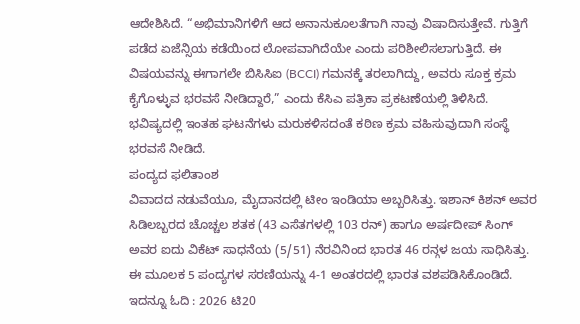ಆದೇಶಿಸಿದೆ. “ಅಭಿಮಾನಿಗಳಿಗೆ ಆದ ಅನಾನುಕೂಲತೆಗಾಗಿ ನಾವು ವಿಷಾದಿಸುತ್ತೇವೆ. ಗುತ್ತಿಗೆ ಪಡೆದ ಏಜೆನ್ಸಿಯ ಕಡೆಯಿಂದ ಲೋಪವಾಗಿದೆಯೇ ಎಂದು ಪರಿಶೀಲಿಸಲಾಗುತ್ತಿದೆ. ಈ ವಿಷಯವನ್ನು ಈಗಾಗಲೇ ಬಿಸಿಸಿಐ (BCCI) ಗಮನಕ್ಕೆ ತರಲಾಗಿದ್ದು, ಅವರು ಸೂಕ್ತ ಕ್ರಮ ಕೈಗೊಳ್ಳುವ ಭರವಸೆ ನೀಡಿದ್ದಾರೆ,” ಎಂದು ಕೆಸಿಎ ಪತ್ರಿಕಾ ಪ್ರಕಟಣೆಯಲ್ಲಿ ತಿಳಿಸಿದೆ. ಭವಿಷ್ಯದಲ್ಲಿ ಇಂತಹ ಘಟನೆಗಳು ಮರುಕಳಿಸದಂತೆ ಕಠಿಣ ಕ್ರಮ ವಹಿಸುವುದಾಗಿ ಸಂಸ್ಥೆ ಭರವಸೆ ನೀಡಿದೆ.
ಪಂದ್ಯದ ಫಲಿತಾಂಶ
ವಿವಾದದ ನಡುವೆಯೂ, ಮೈದಾನದಲ್ಲಿ ಟೀಂ ಇಂಡಿಯಾ ಅಬ್ಬರಿಸಿತ್ತು. ಇಶಾನ್ ಕಿಶನ್ ಅವರ ಸಿಡಿಲಬ್ಬರದ ಚೊಚ್ಚಲ ಶತಕ (43 ಎಸೆತಗಳಲ್ಲಿ 103 ರನ್) ಹಾಗೂ ಅರ್ಷದೀಪ್ ಸಿಂಗ್ ಅವರ ಐದು ವಿಕೆಟ್ ಸಾಧನೆಯ (5/51) ನೆರವಿನಿಂದ ಭಾರತ 46 ರನ್ಗಳ ಜಯ ಸಾಧಿಸಿತ್ತು. ಈ ಮೂಲಕ 5 ಪಂದ್ಯಗಳ ಸರಣಿಯನ್ನು 4-1 ಅಂತರದಲ್ಲಿ ಭಾರತ ವಶಪಡಿಸಿಕೊಂಡಿದೆ.
ಇದನ್ನೂ ಓದಿ : 2026 ಟಿ20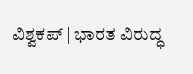ವಿಶ್ವಕಪ್ | ಭಾರತ ವಿರುದ್ಧ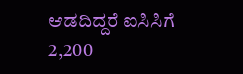ಆಡದಿದ್ದರೆ ಐಸಿಸಿಗೆ 2,200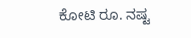ಕೋಟಿ ರೂ. ನಷ್ಟ